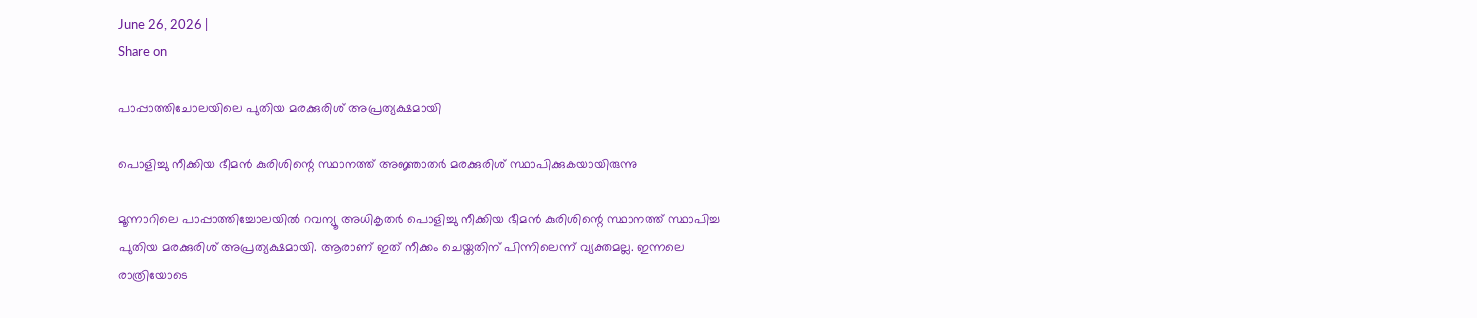June 26, 2026 |
Share on

പാപ്പാത്തിചോലയിലെ പുതിയ മരക്കുരിശ് അപ്രത്യക്ഷമായി

പൊളിച്ചു നീക്കിയ ഭീമന്‍ കുരിശിന്റെ സ്ഥാനത്ത് അജ്ഞാതര്‍ മരക്കുരിശ് സ്ഥാപിക്കുകയായിരുന്നു

മൂന്നാറിലെ പാപ്പാത്തിച്ചോലയില്‍ റവന്യൂ അധികൃതര്‍ പൊളിച്ചു നീക്കിയ ഭീമന്‍ കുരിശിന്റെ സ്ഥാനത്ത് സ്ഥാപിച്ച പുതിയ മരക്കുരിശ് അപ്രത്യക്ഷമായി. ആരാണ് ഇത് നീക്കം ചെയ്തതിന് പിന്നിലെന്ന് വ്യക്തമല്ല. ഇന്നലെ രാത്രിയോടെ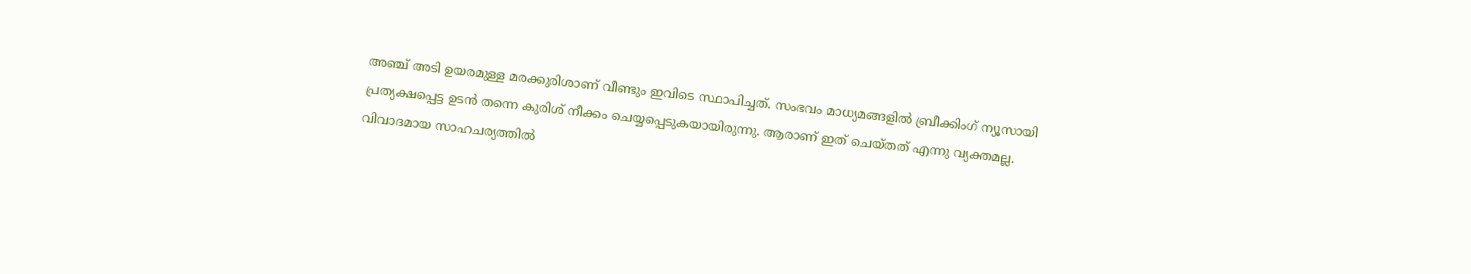അഞ്ച് അടി ഉയരമുള്ള മരക്കുരിശാണ് വീണ്ടും ഇവിടെ സ്ഥാപിച്ചത്. സംഭവം മാധ്യമങ്ങളില്‍ ബ്രീക്കിംഗ് ന്യൂസായി പ്രത്യക്ഷപ്പെട്ട ഉടന്‍ തന്നെ കുരിശ് നീക്കം ചെയ്യപ്പെടുകയായിരുന്നു. ആരാണ് ഇത് ചെയ്തത് എന്നു വ്യക്തമല്ല. വിവാദമായ സാഹചര്യത്തില്‍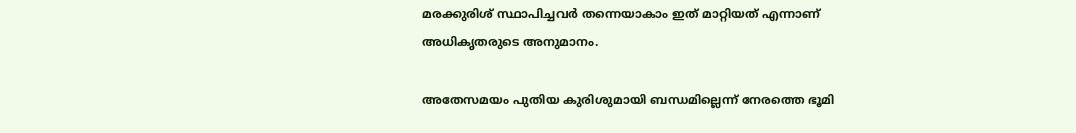മരക്കുരിശ് സ്ഥാപിച്ചവര്‍ തന്നെയാകാം ഇത് മാറ്റിയത് എന്നാണ് അധികൃതരുടെ അനുമാനം.

അതേസമയം പുതിയ കുരിശുമായി ബന്ധമില്ലെന്ന് നേരത്തെ ഭൂമി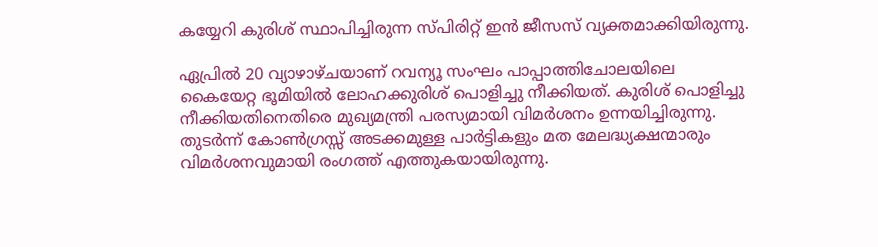കയ്യേറി കുരിശ് സ്ഥാപിച്ചിരുന്ന സ്പിരിറ്റ് ഇന്‍ ജീസസ് വ്യക്തമാക്കിയിരുന്നു.

ഏപ്രില്‍ 20 വ്യാഴാഴ്ചയാണ് റവന്യൂ സംഘം പാപ്പാത്തിചോലയിലെ കൈയേറ്റ ഭൂമിയില്‍ ലോഹക്കുരിശ് പൊളിച്ചു നീക്കിയത്. കുരിശ് പൊളിച്ചു നീക്കിയതിനെതിരെ മുഖ്യമന്ത്രി പരസ്യമായി വിമര്‍ശനം ഉന്നയിച്ചിരുന്നു. തുടര്‍ന്ന് കോണ്‍ഗ്രസ്സ് അടക്കമുള്ള പാര്‍ട്ടികളും മത മേലദ്ധ്യക്ഷന്മാരും വിമര്‍ശനവുമായി രംഗത്ത് എത്തുകയായിരുന്നു.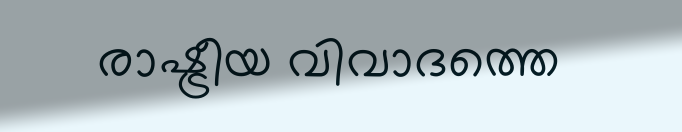രാഷ്ട്രീയ വിവാദത്തെ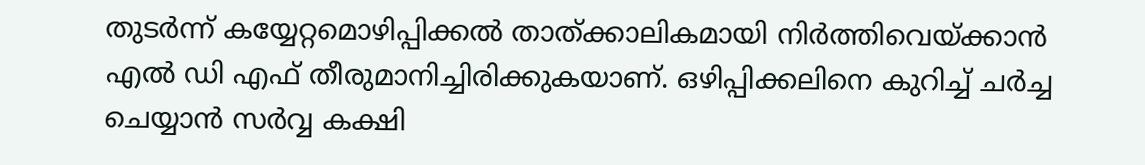തുടര്‍ന്ന് കയ്യേറ്റമൊഴിപ്പിക്കല്‍ താത്ക്കാലികമായി നിര്‍ത്തിവെയ്ക്കാന്‍ എല്‍ ഡി എഫ് തീരുമാനിച്ചിരിക്കുകയാണ്. ഒഴിപ്പിക്കലിനെ കുറിച്ച് ചര്‍ച്ച ചെയ്യാന്‍ സര്‍വ്വ കക്ഷി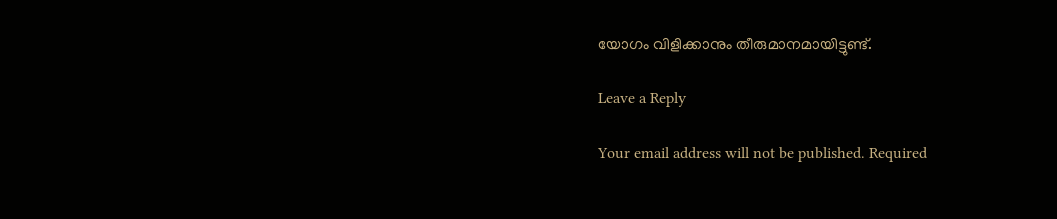യോഗം വിളിക്കാനും തീരുമാനമായിട്ടുണ്ട്.

Leave a Reply

Your email address will not be published. Required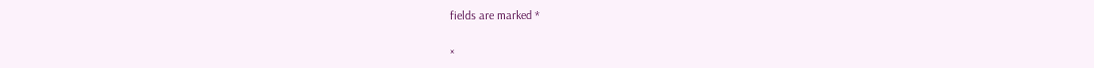fields are marked *

×